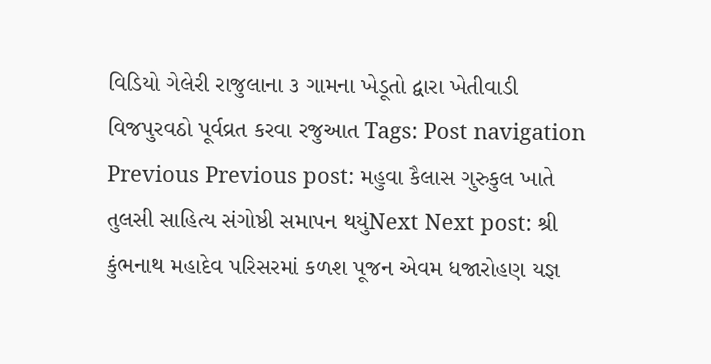વિડિયો ગેલેરી રાજુલાના ૩ ગામના ખેડૂતો દ્વારા ખેતીવાડી વિજપુરવઠો પૂર્વવ્રત કરવા રજુઆત Tags: Post navigation Previous Previous post: મહુવા કૈલાસ ગુરુકુલ ખાતે તુલસી સાહિત્ય સંગોષ્ઠી સમાપન થયુંNext Next post: શ્રી કુંભનાથ મહાદેવ પરિસરમાં કળશ પૂજન એવમ ધજારોહણ યજ્ઞ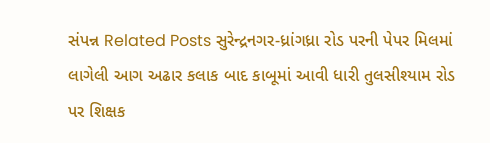સંપન્ન Related Posts સુરેન્દ્રનગર-ધ્રાંગધ્રા રોડ પરની પેપર મિલમાં લાગેલી આગ અઢાર કલાક બાદ કાબૂમાં આવી ધારી તુલસીશ્યામ રોડ પર શિક્ષક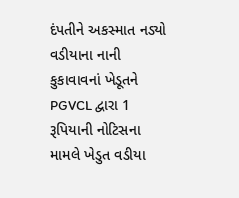દંપતીને અકસ્માત નડ્યો વડીયાના નાની કુકાવાવનાં ખેડૂતને PGVCL દ્વારા 1 રૂપિયાની નોટિસના મામલે ખેડુત વડીયા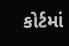કોર્ટમાં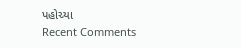પહોચ્યા
Recent Comments